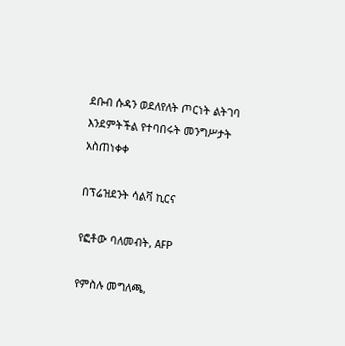ደቡብ ሱዳን ወደለየለት ጦርነት ልትገባ እንደምትችል የተባበሩት መንግሥታት አስጠነቀቀ

በፕሬዝደንት ሳልቫ ኪርና

የፎቶው ባለመብት, AFP

የምስሉ መግለጫ,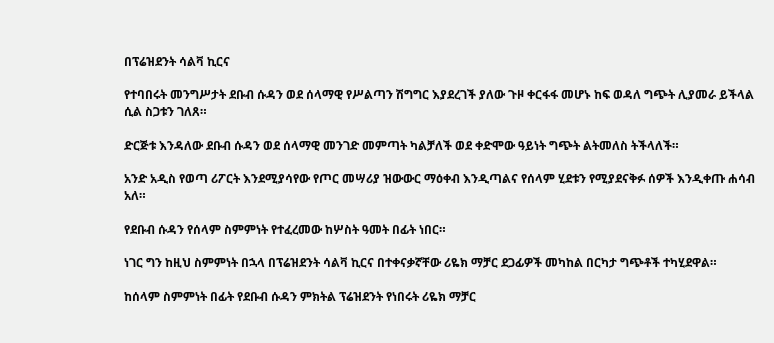በፕሬዝደንት ሳልቫ ኪርና

የተባበሩት መንግሥታት ደቡብ ሱዳን ወደ ሰላማዊ የሥልጣን ሽግግር እያደረገች ያለው ጉዞ ቀርፋፋ መሆኑ ከፍ ወዳለ ግጭት ሊያመራ ይችላል ሲል ስጋቱን ገለጸ።

ድርጅቱ እንዳለው ደቡብ ሱዳን ወደ ሰላማዊ መንገድ መምጣት ካልቻለች ወደ ቀድሞው ዓይነት ግጭት ልትመለስ ትችላለች።

አንድ አዲስ የወጣ ሪፖርት እንደሚያሳየው የጦር መሣሪያ ዝውውር ማዕቀብ እንዲጣልና የሰላም ሂደቱን የሚያደናቅፉ ሰዎች እንዲቀጡ ሐሳብ አለ።

የደቡብ ሱዳን የሰላም ስምምነት የተፈረመው ከሦስት ዓመት በፊት ነበር።

ነገር ግን ከዚህ ስምምነት በኋላ በፕሬዝደንት ሳልቫ ኪርና በተቀናቃኛቸው ሪዬክ ማቻር ደጋፊዎች መካከል በርካታ ግጭቶች ተካሂደዋል።

ከሰላም ስምምነት በፊት የደቡብ ሱዳን ምክትል ፕሬዝደንት የነበሩት ሪዬክ ማቻር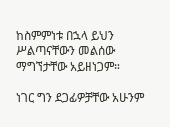ከስምምነቱ በኋላ ይህን ሥልጣናቸውን መልሰው ማግኘታቸው አይዘነጋም።

ነገር ግን ደጋፊዎቻቸው አሁንም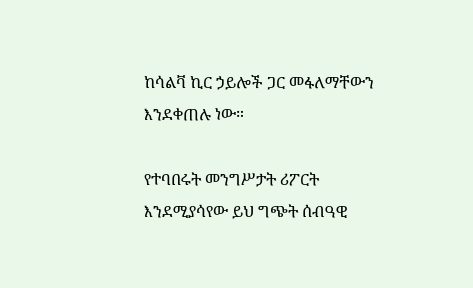ከሳልቫ ኪር ኃይሎች ጋር መፋለማቸውን እንደቀጠሉ ነው።

የተባበሩት መንግሥታት ሪፖርት እንደሚያሳየው ይህ ግጭት ሰብዓዊ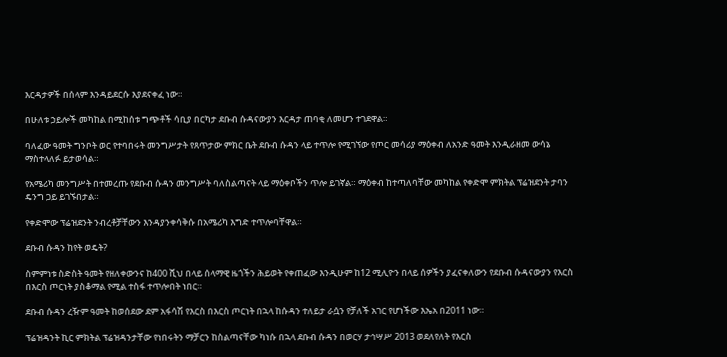እርዳታዎች በሰላም እንዳይደርሱ እያደናቀፈ ነው።

በሁለቱ ኃይሎች መካከል በሚከሰቱ ግጭቶች ሳቢያ በርካታ ደቡብ ሱዳናውያን እርዳታ ጠባቂ ለመሆን ተገደዋል።

ባለፈው ዓመት ግንቦት ወር የተባበሩት መንግሥታት የጸጥታው ምክር ቤት ደቡብ ሱዳን ላይ ተጥሎ የሚገኘው የጦር መሳሪያ ማዕቀብ ለአንድ ዓመት እንዲራዘመ ውሳኔ ማስተላለፉ ይታወሳል።

የአሜሪካ መንግሥት በተመረጡ የደቡብ ሱዳን መንግሥት ባለስልጣናት ላይ ማዕቀቦችን ጥሎ ይገኛል። ማዕቀብ ከተጣለባቸው መካከል የቀድሞ ምክትል ፕሬዝደንት ታባን ዴንግ ጋይ ይገኙበታል።

የቀድሞው ፕሬዝደንት ንብረቶቻቸውን እንዳያንቀሳቅሱ በአሜሪካ እግድ ተጥሎባቸዋል።

ደቡብ ሱዳን ከየት ወዴት?

ስምምነቱ ስድስት ዓመት የዘለቀውንና ከ400 ሺህ በላይ ሰላማዊ ዜጎችን ሕይወት የቀጠፈው እንዲሁም ከ12 ሚሊዮን በላይ ሰዎችን ያፈናቀለውን የደቡብ ሱዳናውያን የእርስ በእርስ ጦርነት ያስቆማል የሚል ተስፋ ተጥሎበት ነበር።

ደቡብ ሱዳን ረዥም ዓመት ከወሰደው ደም አፋሳሽ የእርስ በእርስ ጦርነት በኋላ ከሱዳን ተለይታ ራሷን የቻለች አገር የሆነችው እኤአ በ2011 ነው።

ፕሬዝዳንት ኪር ምክትል ፕሬዝዳንታቸው የነበሩትን ማቻርን ከስልጣናቸው ካነሱ በኋላ ደቡብ ሱዳን በወርሃ ታኅሣሥ 2013 ወደለየለት የእርስ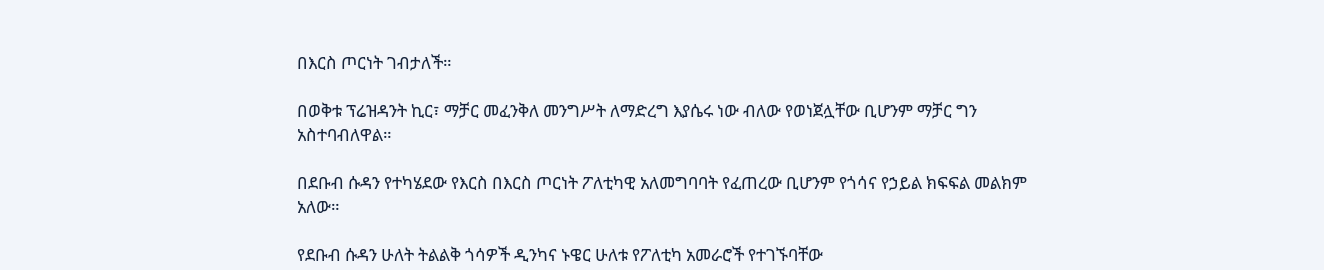በእርስ ጦርነት ገብታለች።

በወቅቱ ፕሬዝዳንት ኪር፣ ማቻር መፈንቅለ መንግሥት ለማድረግ እያሴሩ ነው ብለው የወነጀሏቸው ቢሆንም ማቻር ግን አስተባብለዋል።

በደቡብ ሱዳን የተካሄደው የእርስ በእርስ ጦርነት ፖለቲካዊ አለመግባባት የፈጠረው ቢሆንም የጎሳና የኃይል ክፍፍል መልክም አለው።

የደቡብ ሱዳን ሁለት ትልልቅ ጎሳዎች ዲንካና ኑዌር ሁለቱ የፖለቲካ አመራሮች የተገኙባቸው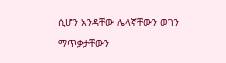ሲሆን አንዳቸው ሌላኛቸውን ወገን ማጥቃታቸውን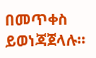በመጥቀስ ይወነጃጀላሉ።